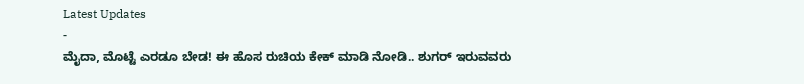Latest Updates
-
ಮೈದಾ, ಮೊಟ್ಟೆ ಎರಡೂ ಬೇಡ! ಈ ಹೊಸ ರುಚಿಯ ಕೇಕ್ ಮಾಡಿ ನೋಡಿ.. ಶುಗರ್ ಇರುವವರು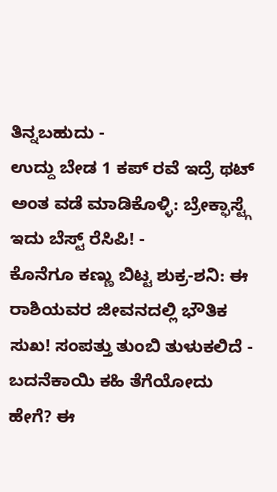ತಿನ್ನಬಹುದು -
ಉದ್ದು ಬೇಡ 1 ಕಪ್ ರವೆ ಇದ್ರೆ ಥಟ್ ಅಂತ ವಡೆ ಮಾಡಿಕೊಳ್ಳಿ: ಬ್ರೇಕ್ಫಾಸ್ಟ್ಗೆ ಇದು ಬೆಸ್ಟ್ ರೆಸಿಪಿ! -
ಕೊನೆಗೂ ಕಣ್ಣು ಬಿಟ್ಟ ಶುಕ್ರ-ಶನಿ: ಈ ರಾಶಿಯವರ ಜೀವನದಲ್ಲಿ ಭೌತಿಕ ಸುಖ! ಸಂಪತ್ತು ತುಂಬಿ ತುಳುಕಲಿದೆ -
ಬದನೆಕಾಯಿ ಕಹಿ ತೆಗೆಯೋದು ಹೇಗೆ? ಈ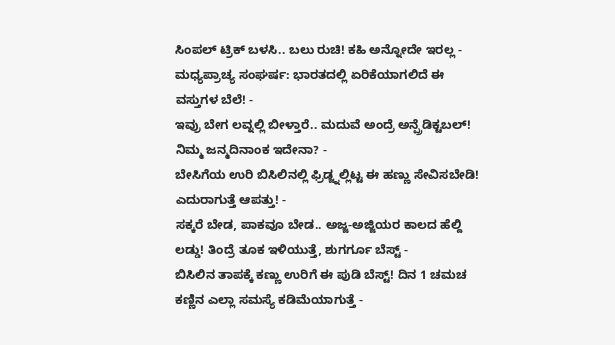ಸಿಂಪಲ್ ಟ್ರಿಕ್ ಬಳಸಿ.. ಬಲು ರುಚಿ! ಕಹಿ ಅನ್ನೋದೇ ಇರಲ್ಲ -
ಮಧ್ಯಪ್ರಾಚ್ಯ ಸಂಘರ್ಷ: ಭಾರತದಲ್ಲಿ ಏರಿಕೆಯಾಗಲಿದೆ ಈ ವಸ್ತುಗಳ ಬೆಲೆ! -
ಇವ್ರು ಬೇಗ ಲವ್ನಲ್ಲಿ ಬೀಳ್ತಾರೆ.. ಮದುವೆ ಅಂದ್ರೆ ಅನ್ಪ್ರೆಡಿಕ್ಟಬಲ್! ನಿಮ್ಮ ಜನ್ಮದಿನಾಂಕ ಇದೇನಾ? -
ಬೇಸಿಗೆಯ ಉರಿ ಬಿಸಿಲಿನಲ್ಲಿ ಫ್ರಿಡ್ಜ್ನಲ್ಲಿಟ್ಟ ಈ ಹಣ್ಣು ಸೇವಿಸಬೇಡಿ! ಎದುರಾಗುತ್ತೆ ಆಪತ್ತು! -
ಸಕ್ಕರೆ ಬೇಡ, ಪಾಕವೂ ಬೇಡ.. ಅಜ್ಜ-ಅಜ್ಜಿಯರ ಕಾಲದ ಹೆಲ್ದಿ ಲಡ್ಡು! ತಿಂದ್ರೆ ತೂಕ ಇಳಿಯುತ್ತೆ, ಶುಗರ್ಗೂ ಬೆಸ್ಟ್ -
ಬಿಸಿಲಿನ ತಾಪಕ್ಕೆ ಕಣ್ಣು ಉರಿಗೆ ಈ ಪುಡಿ ಬೆಸ್ಟ್! ದಿನ 1 ಚಮಚ ಕಣ್ಣಿನ ಎಲ್ಲಾ ಸಮಸ್ಯೆ ಕಡಿಮೆಯಾಗುತ್ತೆ -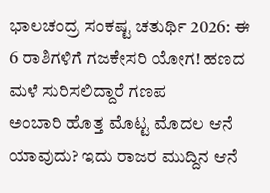ಭಾಲಚಂದ್ರ ಸಂಕಷ್ಟ ಚತುರ್ಥಿ 2026: ಈ 6 ರಾಶಿಗಳಿಗೆ ಗಜಕೇಸರಿ ಯೋಗ! ಹಣದ ಮಳೆ ಸುರಿಸಲಿದ್ದಾರೆ ಗಣಪ
ಅಂಬಾರಿ ಹೊತ್ತ ಮೊಟ್ಟ ಮೊದಲ ಆನೆ ಯಾವುದು? ಇದು ರಾಜರ ಮುದ್ದಿನ ಆನೆ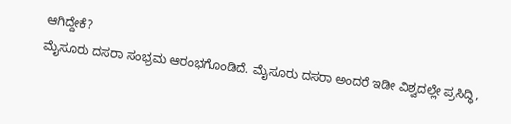ಆಗಿದ್ದೇಕೆ?
ಮೈಸೂರು ದಸರಾ ಸಂಭ್ರಮ ಆರಂಭಗೊಂಡಿದೆ. ಮೈಸೂರು ದಸರಾ ಅಂದರೆ ಇಡೀ ವಿಶ್ವದಲ್ಲೇ ಪ್ರಸಿದ್ಧಿ,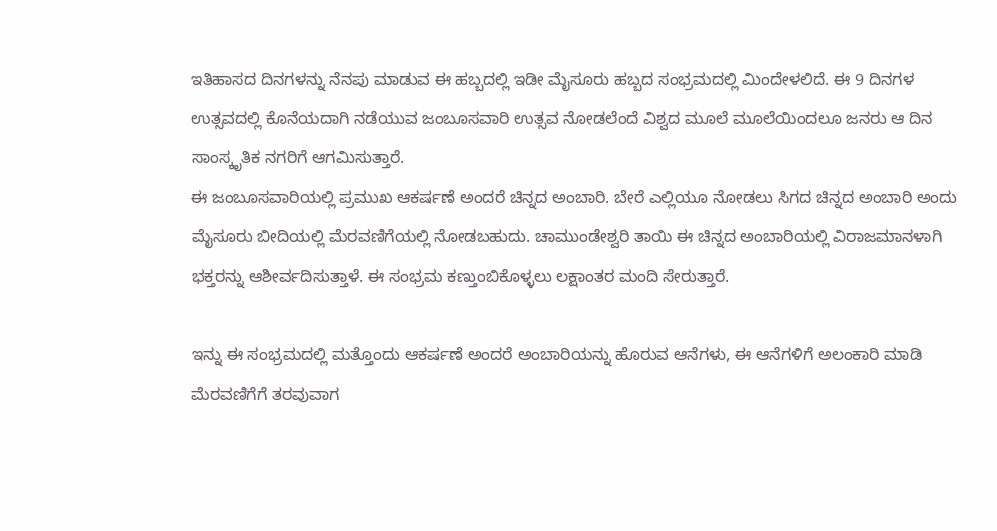ಇತಿಹಾಸದ ದಿನಗಳನ್ನು ನೆನಪು ಮಾಡುವ ಈ ಹಬ್ಬದಲ್ಲಿ ಇಡೀ ಮೈಸೂರು ಹಬ್ಬದ ಸಂಭ್ರಮದಲ್ಲಿ ಮಿಂದೇಳಲಿದೆ. ಈ 9 ದಿನಗಳ ಉತ್ಸವದಲ್ಲಿ ಕೊನೆಯದಾಗಿ ನಡೆಯುವ ಜಂಬೂಸವಾರಿ ಉತ್ಸವ ನೋಡಲೆಂದೆ ವಿಶ್ವದ ಮೂಲೆ ಮೂಲೆಯಿಂದಲೂ ಜನರು ಆ ದಿನ ಸಾಂಸ್ಕೃತಿಕ ನಗರಿಗೆ ಆಗಮಿಸುತ್ತಾರೆ.
ಈ ಜಂಬೂಸವಾರಿಯಲ್ಲಿ ಪ್ರಮುಖ ಆಕರ್ಷಣೆ ಅಂದರೆ ಚಿನ್ನದ ಅಂಬಾರಿ. ಬೇರೆ ಎಲ್ಲಿಯೂ ನೋಡಲು ಸಿಗದ ಚಿನ್ನದ ಅಂಬಾರಿ ಅಂದು ಮೈಸೂರು ಬೀದಿಯಲ್ಲಿ ಮೆರವಣಿಗೆಯಲ್ಲಿ ನೋಡಬಹುದು. ಚಾಮುಂಡೇಶ್ವರಿ ತಾಯಿ ಈ ಚಿನ್ನದ ಅಂಬಾರಿಯಲ್ಲಿ ವಿರಾಜಮಾನಳಾಗಿ ಭಕ್ತರನ್ನು ಆಶೀರ್ವದಿಸುತ್ತಾಳೆ. ಈ ಸಂಭ್ರಮ ಕಣ್ತುಂಬಿಕೊಳ್ಳಲು ಲಕ್ಷಾಂತರ ಮಂದಿ ಸೇರುತ್ತಾರೆ.

ಇನ್ನು ಈ ಸಂಭ್ರಮದಲ್ಲಿ ಮತ್ತೊಂದು ಆಕರ್ಷಣೆ ಅಂದರೆ ಅಂಬಾರಿಯನ್ನು ಹೊರುವ ಆನೆಗಳು, ಈ ಆನೆಗಳಿಗೆ ಅಲಂಕಾರಿ ಮಾಡಿ ಮೆರವಣಿಗೆಗೆ ತರವುವಾಗ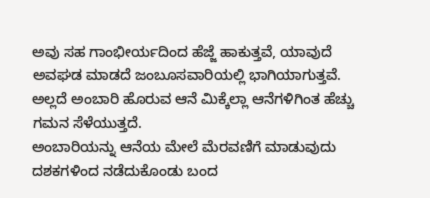ಅವು ಸಹ ಗಾಂಭೀರ್ಯದಿಂದ ಹೆಜ್ಜೆ ಹಾಕುತ್ತವೆ, ಯಾವುದೆ ಅವಘಡ ಮಾಡದೆ ಜಂಬೂಸವಾರಿಯಲ್ಲಿ ಭಾಗಿಯಾಗುತ್ತವೆ. ಅಲ್ಲದೆ ಅಂಬಾರಿ ಹೊರುವ ಆನೆ ಮಿಕ್ಕೆಲ್ಲಾ ಆನೆಗಳಿಗಿಂತ ಹೆಚ್ಚು ಗಮನ ಸೆಳೆಯುತ್ತದೆ.
ಅಂಬಾರಿಯನ್ನು ಆನೆಯ ಮೇಲೆ ಮೆರವಣಿಗೆ ಮಾಡುವುದು ದಶಕಗಳಿಂದ ನಡೆದುಕೊಂಡು ಬಂದ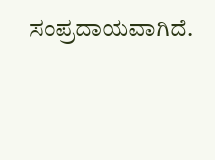ಸಂಪ್ರದಾಯವಾಗಿದೆ.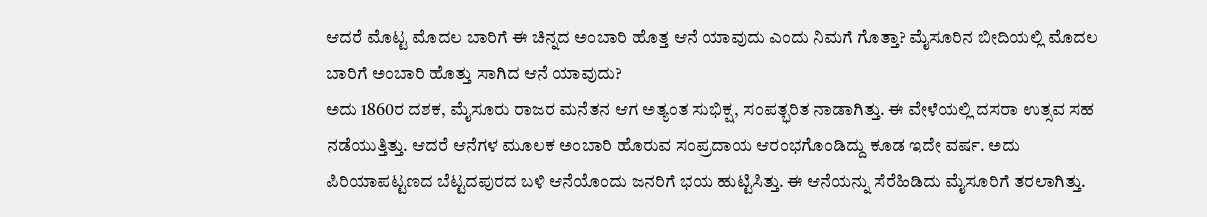ಆದರೆ ಮೊಟ್ಟ ಮೊದಲ ಬಾರಿಗೆ ಈ ಚಿನ್ನದ ಅಂಬಾರಿ ಹೊತ್ತ ಆನೆ ಯಾವುದು ಎಂದು ನಿಮಗೆ ಗೊತ್ತಾ? ಮೈಸೂರಿನ ಬೀದಿಯಲ್ಲಿ ಮೊದಲ ಬಾರಿಗೆ ಅಂಬಾರಿ ಹೊತ್ತು ಸಾಗಿದ ಆನೆ ಯಾವುದು?
ಅದು 1860ರ ದಶಕ, ಮೈಸೂರು ರಾಜರ ಮನೆತನ ಆಗ ಅತ್ಯಂತ ಸುಭಿಕ್ಷ, ಸಂಪತ್ಭರಿತ ನಾಡಾಗಿತ್ತು. ಈ ವೇಳೆಯಲ್ಲಿ ದಸರಾ ಉತ್ಸವ ಸಹ ನಡೆಯುತ್ತಿತ್ತು. ಆದರೆ ಆನೆಗಳ ಮೂಲಕ ಅಂಬಾರಿ ಹೊರುವ ಸಂಪ್ರದಾಯ ಆರಂಭಗೊಂಡಿದ್ದು ಕೂಡ ಇದೇ ವರ್ಷ. ಅದು ಪಿರಿಯಾಪಟ್ಟಣದ ಬೆಟ್ಟದಪುರದ ಬಳಿ ಆನೆಯೊಂದು ಜನರಿಗೆ ಭಯ ಹುಟ್ಟಿಸಿತ್ತು. ಈ ಆನೆಯನ್ನು ಸೆರೆಹಿಡಿದು ಮೈಸೂರಿಗೆ ತರಲಾಗಿತ್ತು.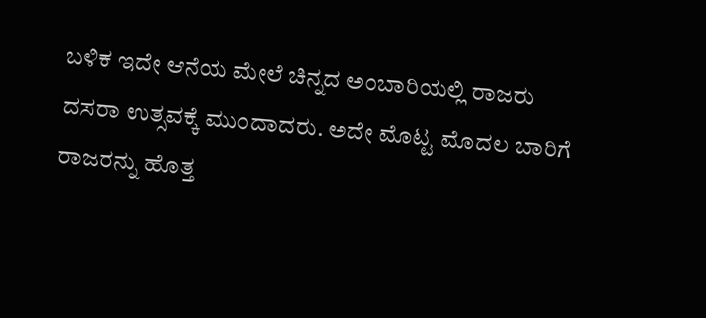ಬಳಿಕ ಇದೇ ಆನೆಯ ಮೇಲೆ ಚಿನ್ನದ ಅಂಬಾರಿಯಲ್ಲಿ ರಾಜರು ದಸರಾ ಉತ್ಸವಕ್ಕೆ ಮುಂದಾದರು. ಅದೇ ಮೊಟ್ಟ ಮೊದಲ ಬಾರಿಗೆ ರಾಜರನ್ನು ಹೊತ್ತ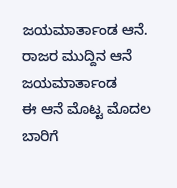ಜಯಮಾರ್ತಾಂಡ ಆನೆ.
ರಾಜರ ಮುದ್ದಿನ ಆನೆ ಜಯಮಾರ್ತಾಂಡ
ಈ ಆನೆ ಮೊಟ್ಟ ಮೊದಲ ಬಾರಿಗೆ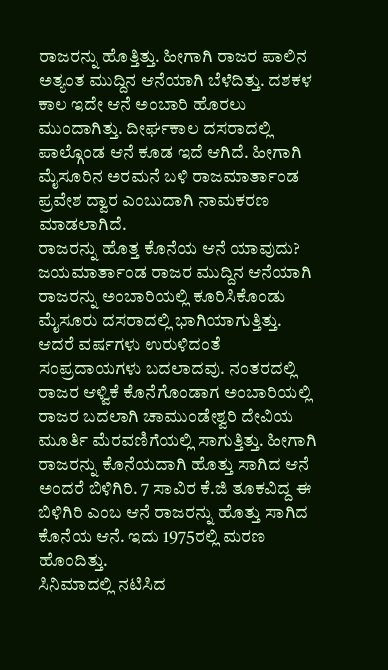ರಾಜರನ್ನು ಹೊತ್ತಿತ್ತು. ಹೀಗಾಗಿ ರಾಜರ ಪಾಲಿನ ಅತ್ಯಂತ ಮುದ್ದಿನ ಆನೆಯಾಗಿ ಬೆಳೆದಿತ್ತು. ದಶಕಳ ಕಾಲ ಇದೇ ಆನೆ ಅಂಬಾರಿ ಹೊರಲು ಮುಂದಾಗಿತ್ತು. ದೀರ್ಘಕಾಲ ದಸರಾದಲ್ಲಿ ಪಾಲ್ಗೊಂಡ ಆನೆ ಕೂಡ ಇದೆ ಆಗಿದೆ. ಹೀಗಾಗಿ ಮೈಸೂರಿನ ಅರಮನೆ ಬಳಿ ರಾಜಮಾರ್ತಾಂಡ ಪ್ರವೇಶ ದ್ವಾರ ಎಂಬುದಾಗಿ ನಾಮಕರಣ ಮಾಡಲಾಗಿದೆ.
ರಾಜರನ್ನು ಹೊತ್ತ ಕೊನೆಯ ಆನೆ ಯಾವುದು?
ಜಯಮಾರ್ತಾಂಡ ರಾಜರ ಮುದ್ದಿನ ಆನೆಯಾಗಿ ರಾಜರನ್ನು ಅಂಬಾರಿಯಲ್ಲಿ ಕೂರಿಸಿಕೊಂಡು ಮೈಸೂರು ದಸರಾದಲ್ಲಿ ಭಾಗಿಯಾಗುತ್ತಿತ್ತು. ಆದರೆ ವರ್ಷಗಳು ಉರುಳಿದಂತೆ ಸಂಪ್ರದಾಯಗಳು ಬದಲಾದವು. ನಂತರದಲ್ಲಿ ರಾಜರ ಆಳ್ವಿಕೆ ಕೊನೆಗೊಂಡಾಗ ಅಂಬಾರಿಯಲ್ಲಿ ರಾಜರ ಬದಲಾಗಿ ಚಾಮುಂಡೇಶ್ವರಿ ದೇವಿಯ ಮೂರ್ತಿ ಮೆರವಣಿಗೆಯಲ್ಲಿ ಸಾಗುತ್ತಿತ್ತು. ಹೀಗಾಗಿ ರಾಜರನ್ನು ಕೊನೆಯದಾಗಿ ಹೊತ್ತು ಸಾಗಿದ ಆನೆ ಅಂದರೆ ಬಿಳಿಗಿರಿ. 7 ಸಾವಿರ ಕೆ.ಜಿ ತೂಕವಿದ್ದ ಈ ಬಿಳಿಗಿರಿ ಎಂಬ ಆನೆ ರಾಜರನ್ನು ಹೊತ್ತು ಸಾಗಿದ ಕೊನೆಯ ಆನೆ. ಇದು 1975ರಲ್ಲಿ ಮರಣ ಹೊಂದಿತ್ತು.
ಸಿನಿಮಾದಲ್ಲಿ ನಟಿಸಿದ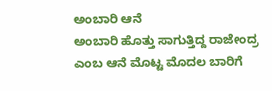ಅಂಬಾರಿ ಆನೆ
ಅಂಬಾರಿ ಹೊತ್ತು ಸಾಗುತ್ತಿದ್ದ ರಾಜೇಂದ್ರ ಎಂಬ ಆನೆ ಮೊಟ್ಟ ಮೊದಲ ಬಾರಿಗೆ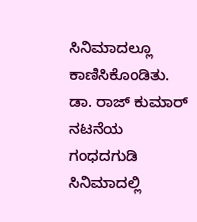ಸಿನಿಮಾದಲ್ಲೂ ಕಾಣಿಸಿಕೊಂಡಿತು. ಡಾ. ರಾಜ್ ಕುಮಾರ್ ನಟನೆಯ ಗಂಧದಗುಡಿ ಸಿನಿಮಾದಲ್ಲಿ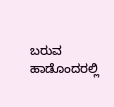ಬರುವ ಹಾಡೊಂದರಲ್ಲಿ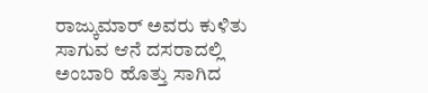ರಾಜ್ಕುಮಾರ್ ಅವರು ಕುಳಿತು ಸಾಗುವ ಆನೆ ದಸರಾದಲ್ಲಿ ಅಂಬಾರಿ ಹೊತ್ತು ಸಾಗಿದ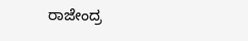ರಾಜೇಂದ್ರ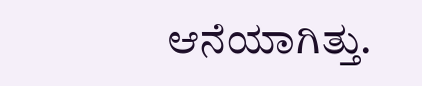ಆನೆಯಾಗಿತ್ತು.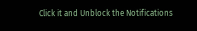Click it and Unblock the Notifications